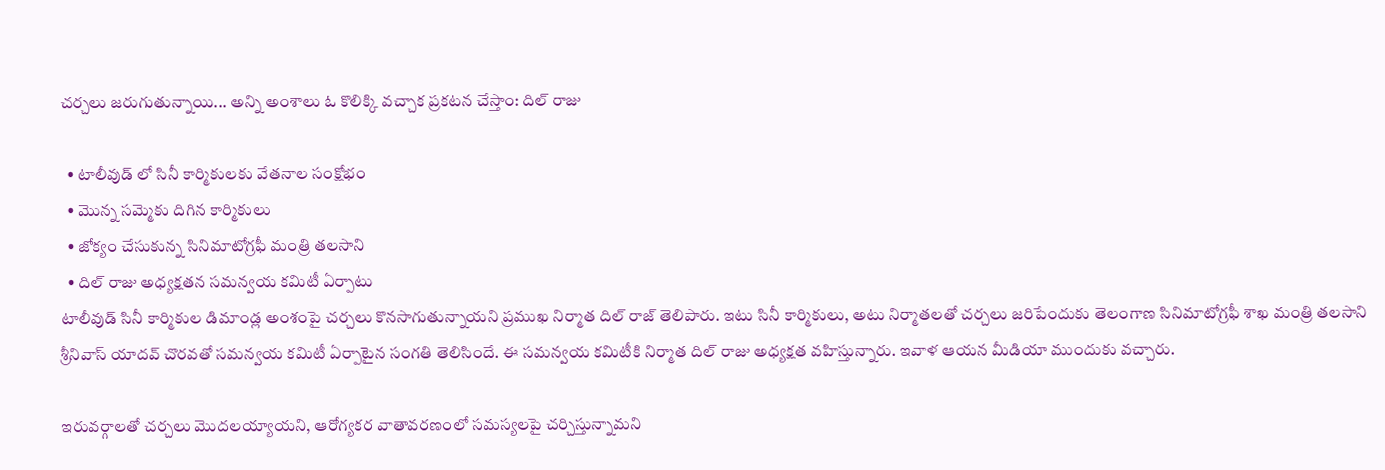చర్చలు జరుగుతున్నాయి... అన్ని అంశాలు ఓ కొలిక్కి వచ్చాక ప్రకటన చేస్తాం: దిల్ రాజు

  • టాలీవుడ్ లో సినీ కార్మికులకు వేతనాల సంక్షోభం
  • మొన్న సమ్మెకు దిగిన కార్మికులు
  • జోక్యం చేసుకున్న సినిమాటోగ్రఫీ మంత్రి తలసాని
  • దిల్ రాజు అధ్యక్షతన సమన్వయ కమిటీ ఏర్పాటు
టాలీవుడ్ సినీ కార్మికుల డిమాండ్ల అంశంపై చర్చలు కొనసాగుతున్నాయని ప్రముఖ నిర్మాత దిల్ రాజ్ తెలిపారు. ఇటు సినీ కార్మికులు, అటు నిర్మాతలతో చర్చలు జరిపేందుకు తెలంగాణ సినిమాటోగ్రఫీ శాఖ మంత్రి తలసాని శ్రీనివాస్ యాదవ్ చొరవతో సమన్వయ కమిటీ ఏర్పాటైన సంగతి తెలిసిందే. ఈ సమన్వయ కమిటీకి నిర్మాత దిల్ రాజు అధ్యక్షత వహిస్తున్నారు. ఇవాళ ఆయన మీడియా ముందుకు వచ్చారు.

ఇరువర్గాలతో చర్చలు మొదలయ్యాయని, ఆరోగ్యకర వాతావరణంలో సమస్యలపై చర్చిస్తున్నామని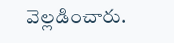వెల్లడించారు.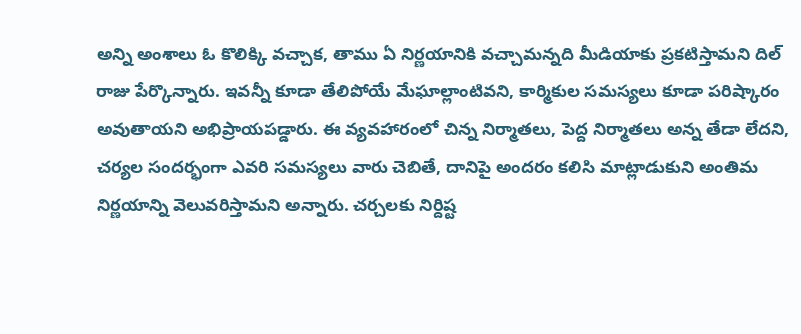అన్ని అంశాలు ఓ కొలిక్కి వచ్చాక, తాము ఏ నిర్ణయానికి వచ్చామన్నది మీడియాకు ప్రకటిస్తామని దిల్ రాజు పేర్కొన్నారు. ఇవన్నీ కూడా తేలిపోయే మేఘాల్లాంటివని, కార్మికుల సమస్యలు కూడా పరిష్కారం అవుతాయని అభిప్రాయపడ్డారు. ఈ వ్యవహారంలో చిన్న నిర్మాతలు, పెద్ద నిర్మాతలు అన్న తేడా లేదని, చర్యల సందర్భంగా ఎవరి సమస్యలు వారు చెబితే, దానిపై అందరం కలిసి మాట్లాడుకుని అంతిమ నిర్ణయాన్ని వెలువరిస్తామని అన్నారు. చర్చలకు నిర్దిష్ట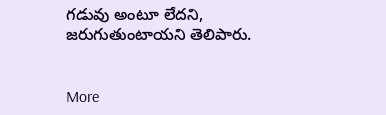గడువు అంటూ లేదని, జరుగుతుంటాయని తెలిపారు.


More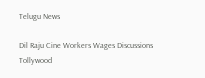Telugu News

Dil Raju Cine Workers Wages Discussions Tollywood